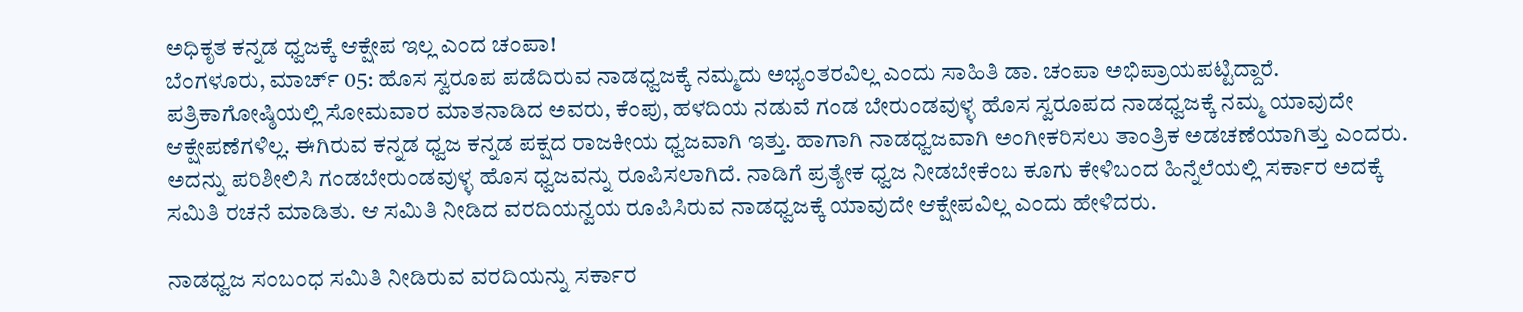ಅಧಿಕೃತ ಕನ್ನಡ ಧ್ವಜಕ್ಕೆ ಆಕ್ಷೇಪ ಇಲ್ಲ ಎಂದ ಚಂಪಾ!
ಬೆಂಗಳೂರು, ಮಾರ್ಚ್ 05: ಹೊಸ ಸ್ವರೂಪ ಪಡೆದಿರುವ ನಾಡಧ್ವಜಕ್ಕೆ ನಮ್ಮದು ಅಭ್ಯಂತರವಿಲ್ಲ ಎಂದು ಸಾಹಿತಿ ಡಾ. ಚಂಪಾ ಅಭಿಪ್ರಾಯಪಟ್ಟಿದ್ದಾರೆ.
ಪತ್ರಿಕಾಗೋಷ್ಠಿಯಲ್ಲಿ ಸೋಮವಾರ ಮಾತನಾಡಿದ ಅವರು, ಕೆಂಪು, ಹಳದಿಯ ನಡುವೆ ಗಂಡ ಬೇರುಂಡವುಳ್ಳ ಹೊಸ ಸ್ವರೂಪದ ನಾಡಧ್ವಜಕ್ಕೆ ನಮ್ಮ ಯಾವುದೇ ಆಕ್ಷೇಪಣೆಗಳಿಲ್ಲ. ಈಗಿರುವ ಕನ್ನಡ ಧ್ವಜ ಕನ್ನಡ ಪಕ್ಷದ ರಾಜಕೀಯ ಧ್ವಜವಾಗಿ ಇತ್ತು. ಹಾಗಾಗಿ ನಾಡಧ್ವಜವಾಗಿ ಅಂಗೀಕರಿಸಲು ತಾಂತ್ರಿಕ ಅಡಚಣೆಯಾಗಿತ್ತು ಎಂದರು.
ಅದನ್ನು ಪರಿಶೀಲಿಸಿ ಗಂಡಬೇರುಂಡವುಳ್ಳ ಹೊಸ ಧ್ವಜವನ್ನು ರೂಪಿಸಲಾಗಿದೆ. ನಾಡಿಗೆ ಪ್ರತ್ಯೇಕ ಧ್ವಜ ನೀಡಬೇಕೆಂಬ ಕೂಗು ಕೇಳಿಬಂದ ಹಿನ್ನೆಲೆಯಲ್ಲಿ ಸರ್ಕಾರ ಅದಕ್ಕೆ ಸಮಿತಿ ರಚನೆ ಮಾಡಿತು. ಆ ಸಮಿತಿ ನೀಡಿದ ವರದಿಯನ್ವಯ ರೂಪಿಸಿರುವ ನಾಡಧ್ವಜಕ್ಕೆ ಯಾವುದೇ ಆಕ್ಷೇಪವಿಲ್ಲ ಎಂದು ಹೇಳಿದರು.

ನಾಡಧ್ವಜ ಸಂಬಂಧ ಸಮಿತಿ ನೀಡಿರುವ ವರದಿಯನ್ನು ಸರ್ಕಾರ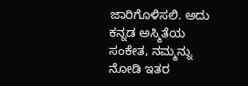ಜಾರಿಗೊಳಿಸಲಿ. ಅದು ಕನ್ನಡ ಅಸ್ಮಿತೆಯ ಸಂಕೇತ, ನಮ್ಮನ್ನು ನೋಡಿ ಇತರ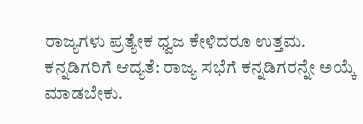ರಾಜ್ಯಗಳು ಪ್ರತ್ಯೇಕ ಧ್ವಜ ಕೇಳಿದರೂ ಉತ್ತಮ. ಕನ್ನಡಿಗರಿಗೆ ಆದ್ಯತೆ: ರಾಜ್ಯ ಸಭೆಗೆ ಕನ್ನಡಿಗರನ್ನೇ ಅಯ್ಕೆ ಮಾಡಬೇಕು.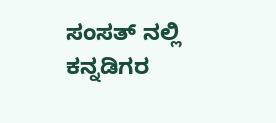ಸಂಸತ್ ನಲ್ಲಿ ಕನ್ನಡಿಗರ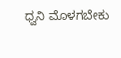ಧ್ವನಿ ಮೊಳಗಬೇಕು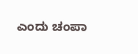ಎಂದು ಚಂಪಾ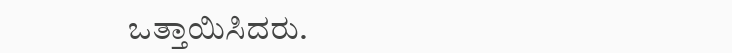ಒತ್ತಾಯಿಸಿದರು.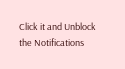Click it and Unblock the Notifications